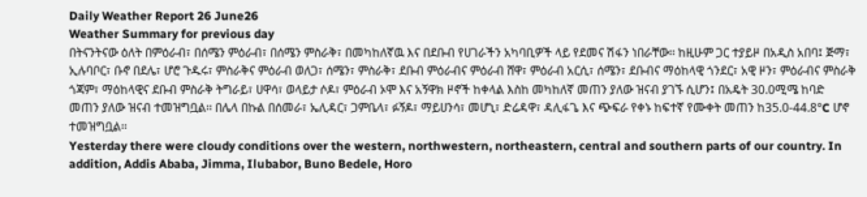Daily Weather Report 26 June26
Weather Summary for previous day
በትናንትናው ዕለት በምዕራብ፣ በሰሜን ምዕራብ፣ በሰሜን ምስራቅ፣ በመካከለኛዉ እና በደቡብ የሀገራችን አካባቢዎች ላይ የደመና ሽፋን ነበራቸው፡፡ ከዚሁም ጋር ተያይዞ በአዲስ አበባ፤ ጅማ፣ ኢሉባቦር፣ ቡኖ በደሌ፣ ሆሮ ጉዱሩ፣ ምስራቅና ምዕራብ ወለጋ፣ ሰሜን፣ ምስራቅ፣ ደቡብ ምዕራብና ምዕራብ ሸዋ፣ ምዕራብ አርሲ፣ ሰሜን፣ ደቡብና ማዕከላዊ ጎንደር፣ አዊ ዞን፣ ምዕራብና ምስራቅ ጎጃም፣ ማዕከላዊና ደቡብ ምስራቅ ትግራይ፣ ሀዋሳ፣ ወላይታ ሶዶ፣ ምዕራብ ኦሞ እና አኝዋክ ዞኖች ከቀላል እስከ መካከለኛ መጠን ያለው ዝናብ ያገኙ ሲሆን፤ በአዴት 30.0ሚሜ ከባድ መጠን ያለው ዝናብ ተመዝግቧል፡፡ በሌላ በኩል በሰመራ፣ ኤሊዳር፣ ጋምቤላ፣ ፉኝዶ፣ ማይሀንሳ፣ መሆኒ፣ ድሬዳዋ፣ ዳሊፋጌ እና ጭፍራ የቀኑ ከፍተኛ የሙቀት መጠን ከ35.0-44.8°C ሆኖ ተመዝግቧል፡፡
Yesterday there were cloudy conditions over the western, northwestern, northeastern, central and southern parts of our country. In addition, Addis Ababa, Jimma, Ilubabor, Buno Bedele, Horo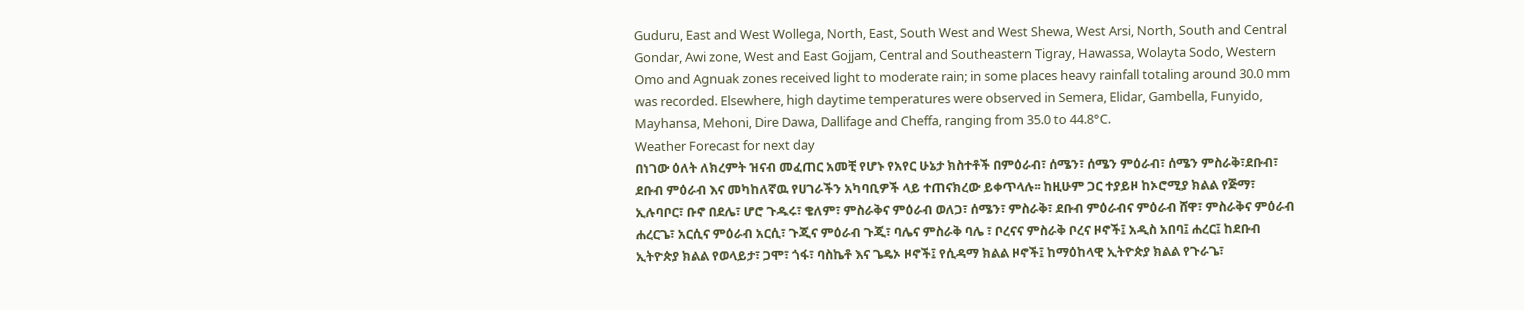Guduru, East and West Wollega, North, East, South West and West Shewa, West Arsi, North, South and Central Gondar, Awi zone, West and East Gojjam, Central and Southeastern Tigray, Hawassa, Wolayta Sodo, Western Omo and Agnuak zones received light to moderate rain; in some places heavy rainfall totaling around 30.0 mm was recorded. Elsewhere, high daytime temperatures were observed in Semera, Elidar, Gambella, Funyido, Mayhansa, Mehoni, Dire Dawa, Dallifage and Cheffa, ranging from 35.0 to 44.8°C.
Weather Forecast for next day
በነገው ዕለት ለክረምት ዝናብ መፈጠር አመቺ የሆኑ የአየር ሁኔታ ክስተቶች በምዕራብ፣ ሰሜን፣ ሰሜን ምዕራብ፣ ሰሜን ምስራቅ፣ደቡብ፣ ደቡብ ምዕራብ እና መካከለኛዉ የሀገራችን አካባቢዎች ላይ ተጠናክረው ይቀጥላሉ፡፡ ከዚሁም ጋር ተያይዞ ከኦሮሚያ ክልል የጅማ፣ ኢሉባቦር፣ ቡኖ በደሌ፣ ሆሮ ጉዱሩ፣ ቄለም፣ ምስራቅና ምዕራብ ወለጋ፣ ሰሜን፣ ምስራቅ፣ ደቡብ ምዕራብና ምዕራብ ሸዋ፣ ምስራቅና ምዕራብ ሐረርጌ፣ አርሲና ምዕራብ አርሲ፣ ጉጂና ምዕራብ ጉጂ፣ ባሌና ምስራቅ ባሌ ፣ ቦረናና ምስራቅ ቦረና ዞኖች፤ አዲስ አበባ፤ ሐረር፤ ከደቡብ ኢትዮጵያ ክልል የወላይታ፣ ጋሞ፣ ጎፋ፣ ባስኬቶ እና ጌዴኦ ዞኖች፤ የሲዳማ ክልል ዞኖች፤ ከማዕከላዊ ኢትዮጵያ ክልል የጉራጌ፣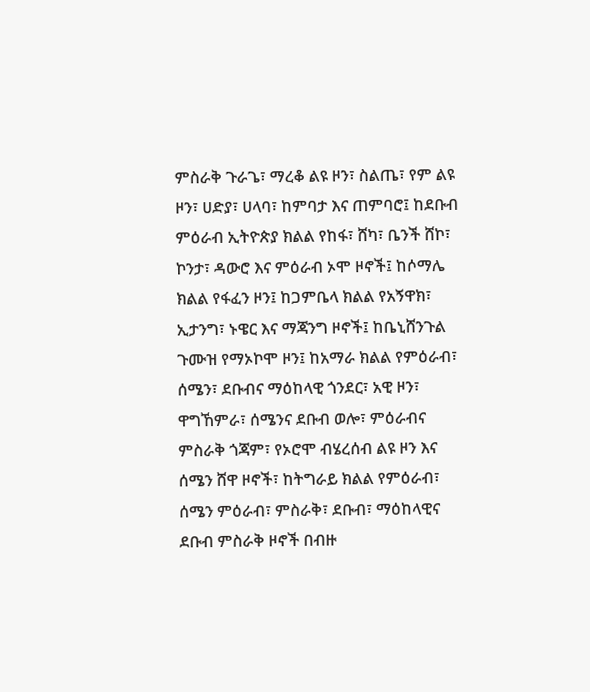ምስራቅ ጉራጌ፣ ማረቆ ልዩ ዞን፣ ስልጤ፣ የም ልዩ ዞን፣ ሀድያ፣ ሀላባ፣ ከምባታ እና ጠምባሮ፤ ከደቡብ ምዕራብ ኢትዮጵያ ክልል የከፋ፣ ሸካ፣ ቤንች ሸኮ፣ ኮንታ፣ ዳውሮ እና ምዕራብ ኦሞ ዞኖች፤ ከሶማሌ ክልል የፋፈን ዞን፤ ከጋምቤላ ክልል የአኝዋክ፣ ኢታንግ፣ ኑዌር እና ማጃንግ ዞኖች፤ ከቤኒሸንጉል ጉሙዝ የማኦኮሞ ዞን፤ ከአማራ ክልል የምዕራብ፣ ሰሜን፣ ደቡብና ማዕከላዊ ጎንደር፣ አዊ ዞን፣ ዋግኸምራ፣ ሰሜንና ደቡብ ወሎ፣ ምዕራብና ምስራቅ ጎጃም፣ የኦሮሞ ብሄረሰብ ልዩ ዞን እና ሰሜን ሸዋ ዞኖች፣ ከትግራይ ክልል የምዕራብ፣ ሰሜን ምዕራብ፣ ምስራቅ፣ ደቡብ፣ ማዕከላዊና ደቡብ ምስራቅ ዞኖች በብዙ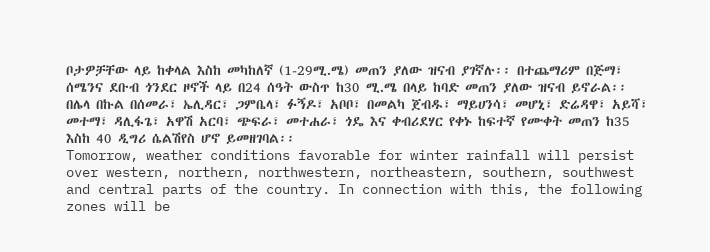ቦታዎቻቸው ላይ ከቀላል እስከ መካከለኛ (1-29ሚ.ሜ) መጠን ያለው ዝናብ ያገኛሉ፡፡ በተጨማሪም በጅማ፣ ሰሜንና ደቡብ ጎንደር ዞኖች ላይ በ24 ሰዓት ውስጥ ከ30 ሚ.ሜ በላይ ከባድ መጠን ያለው ዝናብ ይኖራል፡፡ በሌላ በኩል በሰመራ፣ ኤሊዳር፣ ጋምቤላ፣ ፉኝዶ፣ አቦቦ፣ በመልካ ጀብዱ፣ ማይሀንሳ፣ መሆኒ፣ ድሬዳዋ፣ አይሻ፣ መተማ፣ ዳሊፋጌ፣ አዋሽ አርባ፣ ጭፍራ፣ መተሐራ፣ ጎዴ እና ቀብሪደሃር የቀኑ ከፍተኛ የሙቀት መጠን ከ35 እስከ 40 ዲግሪ ሴልሽየስ ሆኖ ይመዘገባል፡፡
Tomorrow, weather conditions favorable for winter rainfall will persist over western, northern, northwestern, northeastern, southern, southwest and central parts of the country. In connection with this, the following zones will be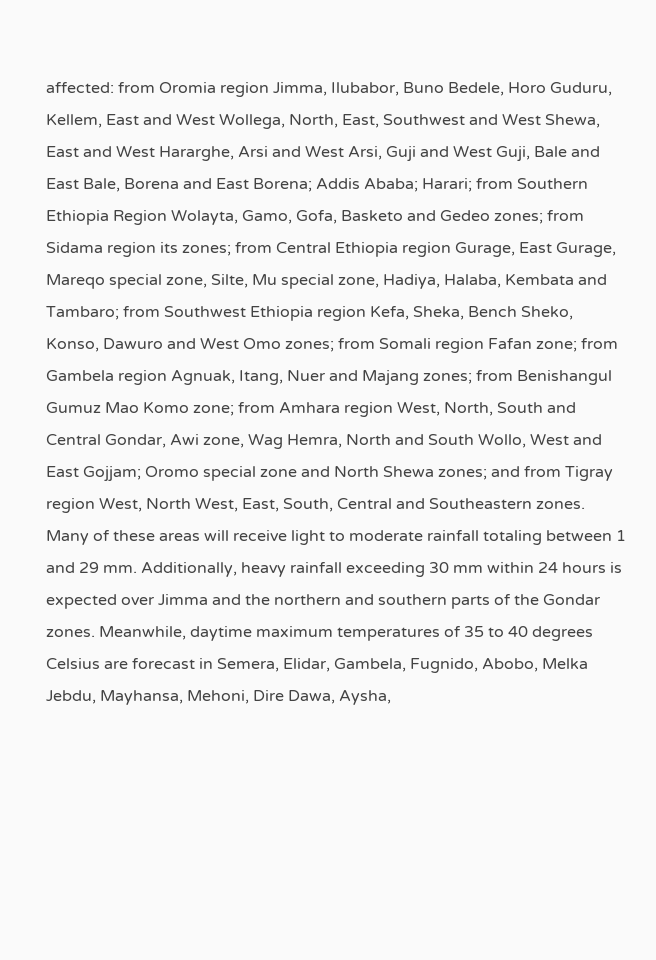affected: from Oromia region Jimma, Ilubabor, Buno Bedele, Horo Guduru, Kellem, East and West Wollega, North, East, Southwest and West Shewa, East and West Hararghe, Arsi and West Arsi, Guji and West Guji, Bale and East Bale, Borena and East Borena; Addis Ababa; Harari; from Southern Ethiopia Region Wolayta, Gamo, Gofa, Basketo and Gedeo zones; from Sidama region its zones; from Central Ethiopia region Gurage, East Gurage, Mareqo special zone, Silte, Mu special zone, Hadiya, Halaba, Kembata and Tambaro; from Southwest Ethiopia region Kefa, Sheka, Bench Sheko, Konso, Dawuro and West Omo zones; from Somali region Fafan zone; from Gambela region Agnuak, Itang, Nuer and Majang zones; from Benishangul Gumuz Mao Komo zone; from Amhara region West, North, South and Central Gondar, Awi zone, Wag Hemra, North and South Wollo, West and East Gojjam; Oromo special zone and North Shewa zones; and from Tigray region West, North West, East, South, Central and Southeastern zones. Many of these areas will receive light to moderate rainfall totaling between 1 and 29 mm. Additionally, heavy rainfall exceeding 30 mm within 24 hours is expected over Jimma and the northern and southern parts of the Gondar zones. Meanwhile, daytime maximum temperatures of 35 to 40 degrees Celsius are forecast in Semera, Elidar, Gambela, Fugnido, Abobo, Melka Jebdu, Mayhansa, Mehoni, Dire Dawa, Aysha,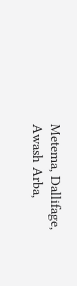Metema, Dallifage, Awash Arba,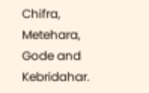Chifra, Metehara, Gode and Kebridahar.